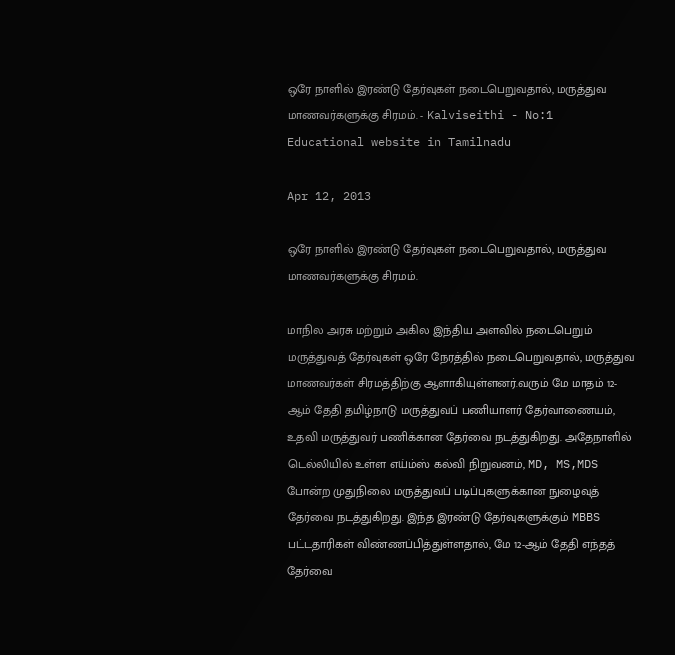ஒரே நாளில் இரண்டு தேர்வுகள் நடைபெறுவதால், மருத்துவ மாணவர்களுக்கு சிரமம். - Kalviseithi - No:1 Educational website in Tamilnadu

Apr 12, 2013

ஒரே நாளில் இரண்டு தேர்வுகள் நடைபெறுவதால், மருத்துவ மாணவர்களுக்கு சிரமம்.

மாநில அரசு மற்றும் அகில இந்திய அளவில் நடைபெறும் மருத்துவத் தேர்வுகள் ஒரே நேரத்தில் நடைபெறுவதால், மருத்துவ மாணவர்கள் சிரமத்திற்கு ஆளாகியுள்ளனர்.வரும் மே மாதம் 12-ஆம் தேதி தமிழ்நாடு மருத்துவப் பணியாளர் தேர்வாணையம், உதவி மருத்துவர் பணிக்கான தேர்வை நடத்துகிறது. அதேநாளில் டெல்லியில் உள்ள எய்ம்ஸ் கல்வி நிறுவனம், MD, MS,MDS போன்ற முதுநிலை மருத்துவப் படிப்புகளுக்கான நுழைவுத் தேர்வை நடத்துகிறது. இந்த இரண்டு தேர்வுகளுக்கும் MBBS பட்டதாரிகள் விண்ணப்பித்துள்ளதால், மே 12-ஆம் தேதி எந்தத் தேர்வை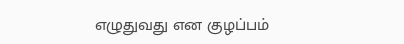எழுதுவது என குழப்பம்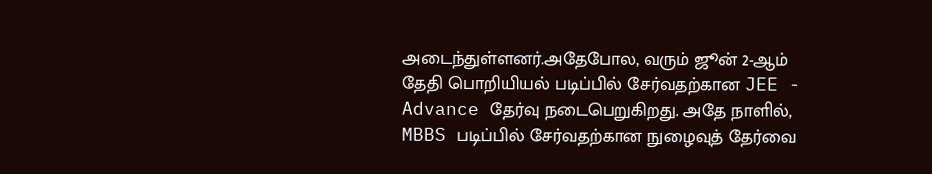அடைந்துள்ளனர்.அதேபோல, வரும் ஜூன் 2-ஆம் தேதி பொறியியல் படிப்பில் சேர்வதற்கான JEE - Advance தேர்வு நடைபெறுகிறது. அதே நாளில், MBBS படிப்பில் சேர்வதற்கான நுழைவுத் தேர்வை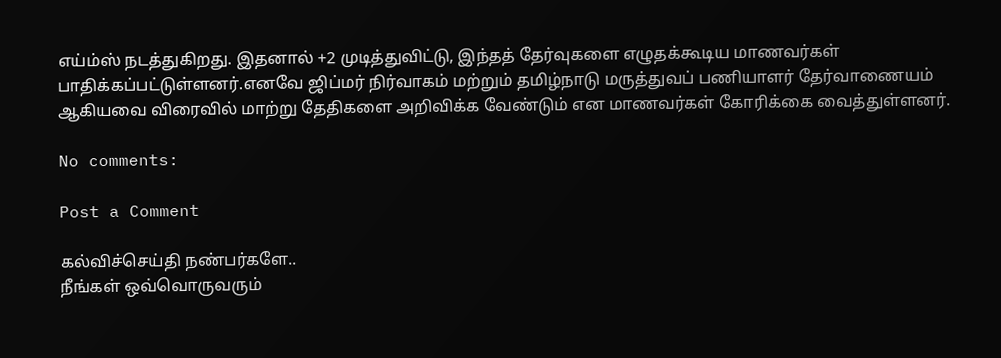எய்ம்ஸ் நடத்துகிறது. இதனால் +2 முடித்துவிட்டு, இந்தத் தேர்வுகளை எழுதக்கூடிய மாணவர்கள் பாதிக்கப்பட்டுள்ளனர்.எனவே ஜிப்மர் நிர்வாகம் மற்றும் தமிழ்நாடு மருத்துவப் பணியாளர் தேர்வாணையம் ஆகியவை விரைவில் மாற்று தேதிகளை அறிவிக்க வேண்டும் என மாணவர்கள் கோரிக்கை வைத்துள்ளனர்.

No comments:

Post a Comment

கல்விச்செய்தி நண்பர்களே..
நீங்கள் ஒவ்வொருவரும்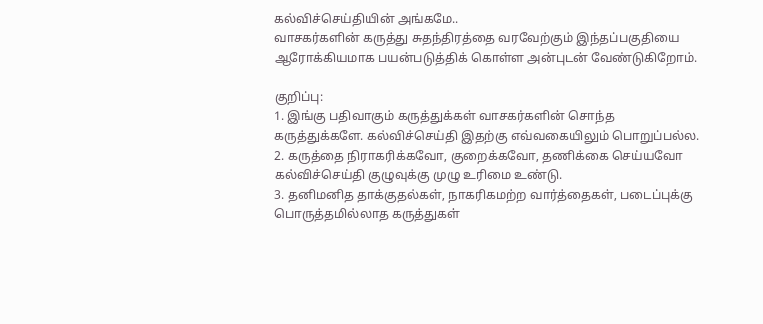கல்விச்செய்தியின் அங்கமே..
வாசகர்களின் கருத்து சுதந்திரத்தை வரவேற்கும் இந்தப்பகுதியை ஆரோக்கியமாக பயன்படுத்திக் கொள்ள அன்புடன் வேண்டுகிறோம்.

குறிப்பு:
1. இங்கு பதிவாகும் கருத்துக்கள் வாசகர்களின் சொந்த கருத்துக்களே. கல்விச்செய்தி இதற்கு எவ்வகையிலும் பொறுப்பல்ல.
2. கருத்தை நிராகரிக்கவோ, குறைக்கவோ, தணிக்கை செய்யவோ கல்விச்செய்தி குழுவுக்கு முழு உரிமை உண்டு.
3. தனிமனித தாக்குதல்கள், நாகரிகமற்ற வார்த்தைகள், படைப்புக்கு பொருத்தமில்லாத கருத்துகள்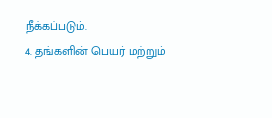நீக்கப்படும்.
4. தங்களின் பெயர் மற்றும்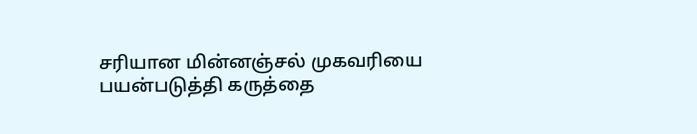சரியான மின்னஞ்சல் முகவரியை பயன்படுத்தி கருத்தை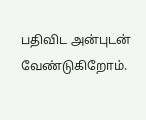பதிவிட அன்புடன் வேண்டுகிறோம்.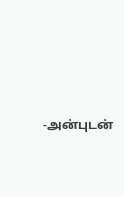-அன்புடன்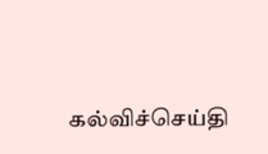கல்விச்செய்தி